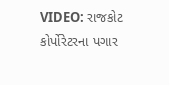VIDEO: રાજકોટ કોર્પોરેટરના પગાર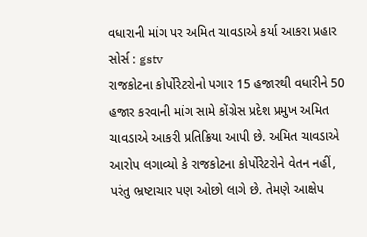વધારાની માંગ પર અમિત ચાવડાએ કર્યા આકરા પ્રહાર
સોર્સ : gstv
રાજકોટના કોર્પોરેટરોનો પગાર 15 હજારથી વધારીને 50 હજાર કરવાની માંગ સામે કોંગ્રેસ પ્રદેશ પ્રમુખ અમિત ચાવડાએ આકરી પ્રતિક્રિયા આપી છે. અમિત ચાવડાએ આરોપ લગાવ્યો કે રાજકોટના કોર્પોરેટરોને વેતન નહીં, પરંતુ ભ્રષ્ટાચાર પણ ઓછો લાગે છે. તેમણે આક્ષેપ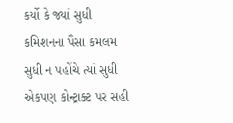કર્યો કે જ્યાં સુધી કમિશનના પૈસા કમલમ સુધી ન પહોંચે ત્યાં સુધી એકપણ કોન્ટ્રાક્ટ પર સહી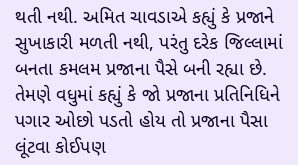થતી નથી. અમિત ચાવડાએ કહ્યું કે પ્રજાને સુખાકારી મળતી નથી, પરંતુ દરેક જિલ્લામાં બનતા કમલમ પ્રજાના પૈસે બની રહ્યા છે. તેમણે વધુમાં કહ્યું કે જો પ્રજાના પ્રતિનિધિને પગાર ઓછો પડતો હોય તો પ્રજાના પૈસા લૂંટવા કોઈપણ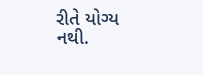રીતે યોગ્ય નથી.